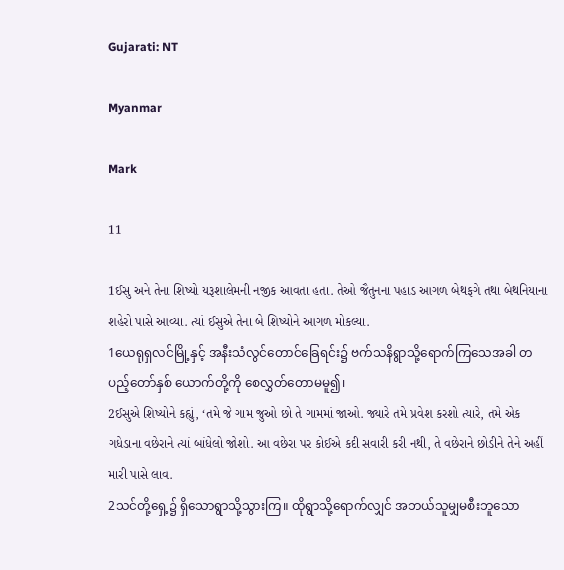Gujarati: NT

Myanmar

Mark

11

1ઈસુ અને તેના શિષ્યો યરૂશાલેમની નજીક આવતા હતા. તેઓ જૈતુનના પહાડ આગળ બેથફગે તથા બેથનિયાના શહેરો પાસે આવ્યા. ત્યાં ઈસુએ તેના બે શિષ્યોને આગળ મોકલ્યા.
1ယေရုရှလင်မြို့နှင့် အနီးသံလွင်တောင်ခြေရင်း၌ ဗက်သနိရွာသို့ရောက်ကြသေအခါ တပည့်တော်နှစ် ယောက်တို့ကို စေလွှတ်တောမမူ၍၊
2ઈસુએ શિષ્યોને કહ્યું, ‘તમે જે ગામ જુઓ છો તે ગામમાં જાઓ. જ્યારે તમે પ્રવેશ કરશો ત્યારે, તમે એક ગધેડાના વછેરાને ત્યાં બાંધેલો જોશો. આ વછેરા પર કોઈએ કદી સવારી કરી નથી, તે વછેરાને છોડીને તેને અહીં મારી પાસે લાવ.
2သင်တို့ရှေ့၌ ရှိသောရွာသို့သွားကြ။ ထိုရွာသို့ရောက်လျှင် အဘယ်သူမျှမစီးဘူသော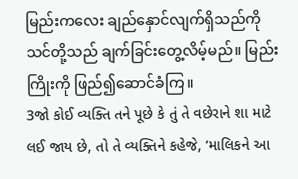မြည်းကလေး ချည်နှောင်လျက်ရှိသည်ကို သင်တို့သည် ချက်ခြင်းတွေ့လိမ့်မည်။ မြည်းကြိုးကို ဖြည်၍ဆောင်ခံကြ။
3જો કોઈ વ્યક્તિ તને પૂછે કે તું તે વછેરાને શા માટે લઈ જાય છે, તો તે વ્યક્તિને કહેજે, ‘માલિકને આ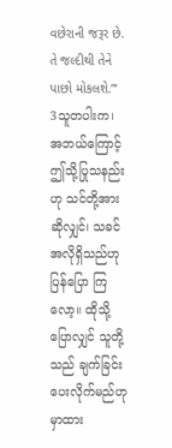વછેરાની જરૂર છે. તે જલ્દીથી તેને પાછો મોકલશે.”‘
3သူတပါးက၊ အဘယ်ကြောင့် ဤသို့ပြုသနည်းဟု သင်တို့အားဆိုလျှင်၊ သခင်အလိုရှိသည်ဟု ပြန်ပြော ကြလော့။ ထိုသို့ပြောလျှင် သူတို့သည် ချက်ခြင်းပေးလိုက်မည်ဟု မှာထား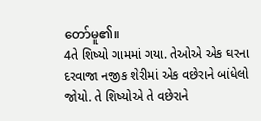တော်မူ၏။
4તે શિષ્યો ગામમાં ગયા. તેઓએ એક ઘરના દરવાજા નજીક શેરીમાં એક વછેરાને બાંધેલો જોયો. તે શિષ્યોએ તે વછેરાને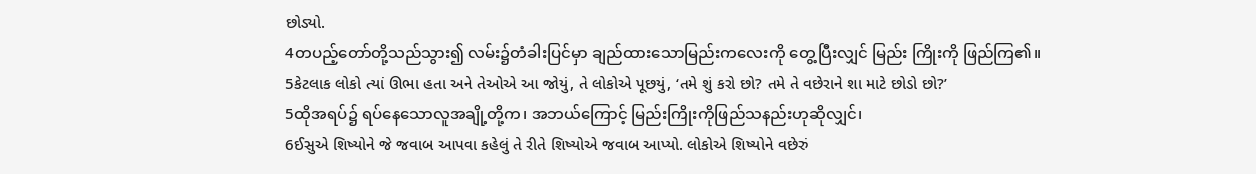છોડ્યો.
4တပည့်တော်တို့သည်သွား၍ လမ်း၌တံခါးပြင်မှာ ချည်ထားသောမြည်းကလေးကို တွေ့ပြီးလျှင် မြည်း ကြိုးကို ဖြည်ကြ၏။
5કેટલાક લોકો ત્યાં ઊભા હતા અને તેઓએ આ જોયું, તે લોકોએ પૂછયું, ‘તમે શું કરો છો? તમે તે વછેરાને શા માટે છોડો છો?’
5ထိုအရပ်၌ ရပ်နေသောလူအချို့တို့က၊ အဘယ်ကြောင့် မြည်းကြိုးကိုဖြည်သနည်းဟုဆိုလျှင်၊
6ઈસુએ શિષ્યોને જે જવાબ આપવા કહેલું તે રીતે શિષ્યોએ જવાબ આપ્યો. લોકોએ શિષ્યોને વછેરું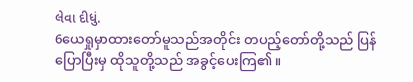લેવા દીધું.
6ယေရှုမှာထားတော်မူသည်အတိုင်း တပည့်တော်တို့သည် ပြန်ပြောပြီးမှ ထိုသူတို့သည် အခွင့်ပေးကြ၏။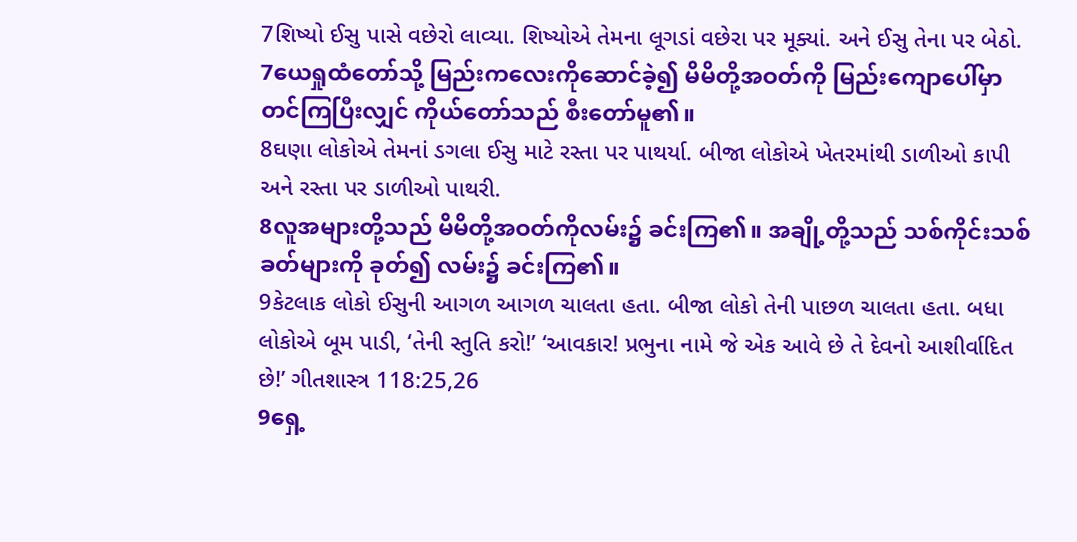7શિષ્યો ઈસુ પાસે વછેરો લાવ્યા. શિષ્યોએ તેમના લૂગડાં વછેરા પર મૂક્યાં. અને ઈસુ તેના પર બેઠો.
7ယေရှုထံတော်သို့ မြည်းကလေးကိုဆောင်ခဲ့၍ မိမိတို့အဝတ်ကို မြည်းကျောပေါ်မှာ တင်ကြပြီးလျှင် ကိုယ်တော်သည် စီးတော်မူ၏။
8ઘણા લોકોએ તેમનાં ડગલા ઈસુ માટે રસ્તા પર પાથર્યા. બીજા લોકોએ ખેતરમાંથી ડાળીઓ કાપી અને રસ્તા પર ડાળીઓ પાથરી.
8လူအများတို့သည် မိမိတို့အဝတ်ကိုလမ်း၌ ခင်းကြ၏။ အချို့တို့သည် သစ်ကိုင်းသစ်ခတ်များကို ခုတ်၍ လမ်း၌ ခင်းကြ၏။
9કેટલાક લોકો ઈસુની આગળ આગળ ચાલતા હતા. બીજા લોકો તેની પાછળ ચાલતા હતા. બધા લોકોએ બૂમ પાડી, ‘તેની સ્તુતિ કરો!’ ‘આવકાર! પ્રભુના નામે જે એક આવે છે તે દેવનો આશીર્વાદિત છે!’ ગીતશાસ્ત્ર 118:25,26
9ရှေ့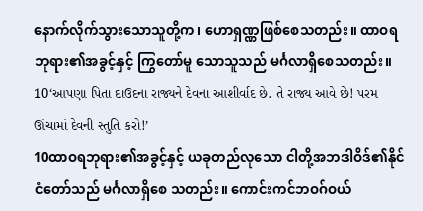နောက်လိုက်သွားသောသူတို့က၊ ဟောရှဏ္ဏဖြစ်စေသတည်း။ ထာဝရဘုရား၏အခွင့်နှင့် ကြွတော်မူ သောသူသည် မင်္ဂလာရှိစေသတည်း။
10‘આપણા પિતા દાઉદના રાજ્યને દેવના આશીર્વાદ છે. તે રાજ્ય આવે છે! પરમ ઊંચામાં દેવની સ્તુતિ કરો!’
10ထာဝရဘုရား၏အခွင့်နှင့် ယခုတည်လုသော ငါတို့အဘဒါဝိဒ်၏နိုင်ငံတော်သည် မင်္ဂလာရှိစေ သတည်း။ ကောင်းကင်ဘဝဂ်ဝယ်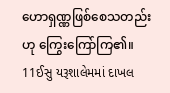ဟောရှဏ္ဏဖြစ်စေသတည်းဟု ကြွေးကြော်ကြ၏။
11ઈસુ યરૂશાલેમમાં દાખલ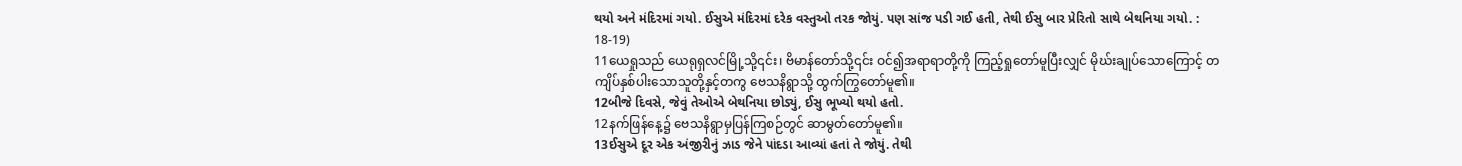થયો અને મંદિરમાં ગયો. ઈસુએ મંદિરમાં દરેક વસ્તુઓ તરક જોયું. પણ સાંજ પડી ગઈ હતી, તેથી ઈસુ બાર પ્રેરિતો સાથે બેથનિયા ગયો. : 18-19)
11ယေရှုသည် ယေရုရှလင်မြို့သို့၎င်း၊ ဗိမာန်တော်သို့၎င်း ဝင်၍အရာရာတို့ကို ကြည့်ရှုတော်မူပြီးလျှင် မိုဃ်းချုပ်သောကြောင့် တကျိပ်နှစ်ပါးသောသူတို့နှင့်တကွ ဗေသနိရွာသို့ ထွက်ကြွတော်မူ၏။
12બીજે દિવસે, જેવું તેઓએ બેથનિયા છોડ્યું, ઈસુ ભૂખ્યો થયો હતો.
12နက်ဖြန်နေ့၌ ဗေသနိရွာမှပြန်ကြစဉ်တွင် ဆာမွတ်တော်မူ၏။
13ઈસુએ દૂર એક અંજીરીનું ઝાડ જેને પાંદડા આવ્યાં હતાં તે જોયું. તેથી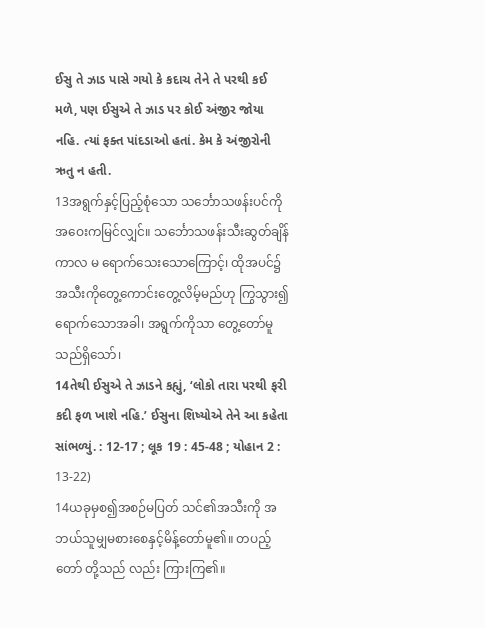ઈસુ તે ઝાડ પાસે ગયો કે કદાચ તેને તે પરથી કઈ મળે, પણ ઈસુએ તે ઝાડ પર કોઈ અંજીર જોયા નહિ. ત્યાં ફક્ત પાંદડાઓ હતાં. કેમ કે અંજીરોની ઋતુ ન હતી.
13အရွက်နှင့်ပြည့်စုံသော သင်္ဘောသဖန်းပင်ကိုအဝေးကမြင်လျှင်။ သင်္ဘောသဖန်းသီးဆွတ်ချိန်ကာလ မ ရောက်သေးသောကြောင့်၊ ထိုအပင်၌ အသီးကိုတွေ့ကောင်းတွေ့လိမ့်မည်ဟု ကြွသွား၍ရောက်သောအခါ၊ အရွက်ကိုသာ တွေ့တော်မူသည်ရှိသော်၊
14તેથી ઈસુએ તે ઝાડને કહ્યું, ‘લોકો તારા પરથી ફરી કદી ફળ ખાશે નહિ.’ ઈસુના શિષ્યોએ તેને આ કહેતા સાંભળ્યું. : 12-17 ; લૂક 19 : 45-48 ; યોહાન 2 : 13-22)
14ယခုမှစ၍အစဉ်မပြတ် သင်၏အသီးကို အဘယ်သူမျှမစားစေနှင့်မိန့်တော်မူ၏။ တပည့်တော် တို့သည် လည်း ကြားကြ၏။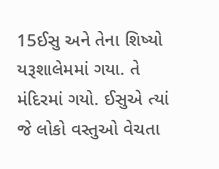15ઈસુ અને તેના શિષ્યો યરૂશાલેમમાં ગયા. તે મંદિરમાં ગયો. ઈસુએ ત્યાં જે લોકો વસ્તુઓ વેચતા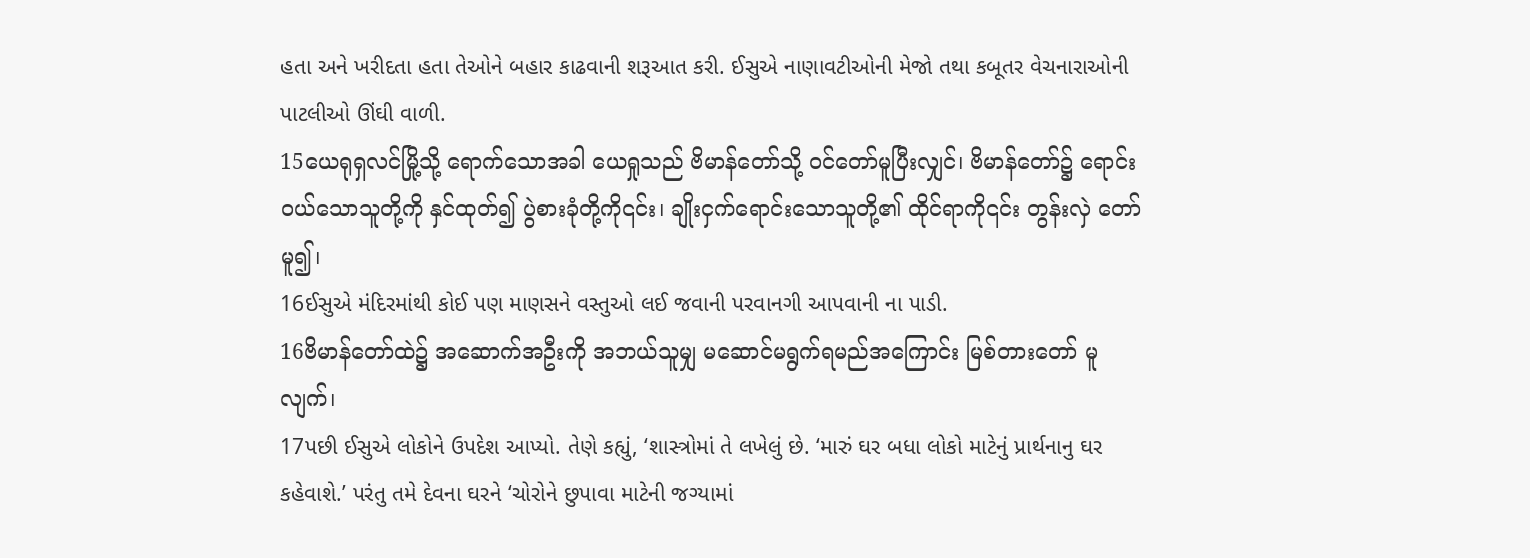હતા અને ખરીદતા હતા તેઓને બહાર કાઢવાની શરૂઆત કરી. ઈસુએ નાણાવટીઓની મેજો તથા કબૂતર વેચનારાઓની પાટલીઓ ઊંઘી વાળી.
15ယေရုရှလင်မြို့သို့ ရောက်သောအခါ ယေရှုသည် ဗိမာန်တော်သို့ ဝင်တော်မူပြီးလျှင်၊ ဗိမာန်တော်၌ ရောင်းဝယ်သောသူတို့ကို နှင်ထုတ်၍ ပွဲစားခုံတို့ကို၎င်း၊ ချိုးငှက်ရောင်းသောသူတို့၏ ထိုင်ရာကို၎င်း တွန်းလှဲ တော်မူ၍၊
16ઈસુએ મંદિરમાંથી કોઈ પણ માણસને વસ્તુઓ લઈ જવાની પરવાનગી આપવાની ના પાડી.
16ဗိမာန်တော်ထဲ၌ အဆောက်အဦးကို အဘယ်သူမျှ မဆောင်မရွက်ရမည်အကြောင်း မြစ်တားတော် မူလျက်၊
17પછી ઈસુએ લોકોને ઉપદેશ આપ્યો. તેણે કહ્યું, ‘શાસ્ત્રોમાં તે લખેલું છે. ‘મારું ઘર બધા લોકો માટેનું પ્રાર્થનાનુ ઘર કહેવાશે.’ પરંતુ તમે દેવના ઘરને ‘ચોરોને છુપાવા માટેની જગ્યામાં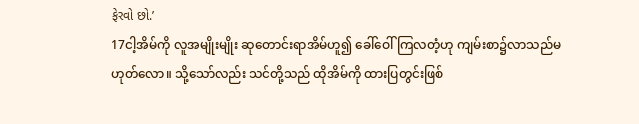ફેરવો છો.’
17ငါ့အိမ်ကို လူအမျိုးမျိုး ဆုတောင်းရာအိမ်ဟူ၍ ခေါ်ဝေါ်ကြလတံ့ဟု ကျမ်းစာ၌လာသည်မဟုတ်လော။ သို့သော်လည်း သင်တို့သည် ထိုအိမ်ကို ထားပြတွင်းဖြစ်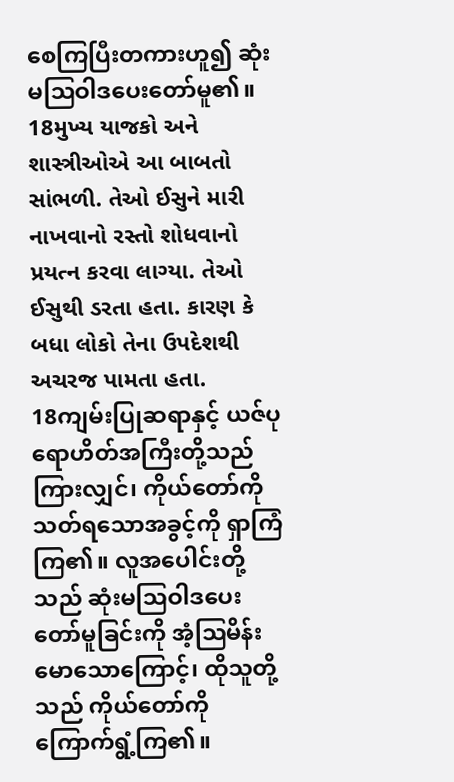စေကြပြီးတကားဟူ၍ ဆုံးမဩဝါဒပေးတော်မူ၏။
18મુખ્ય યાજકો અને શાસ્ત્રીઓએ આ બાબતો સાંભળી. તેઓ ઈસુને મારી નાખવાનો રસ્તો શોધવાનો પ્રયત્ન કરવા લાગ્યા. તેઓ ઈસુથી ડરતા હતા. કારણ કે બધા લોકો તેના ઉપદેશથી અચરજ પામતા હતા.
18ကျမ်းပြုဆရာနှင့် ယဇ်ပုရောဟိတ်အကြီးတို့သည်ကြားလျှင်၊ ကိုယ်တော်ကို သတ်ရသောအခွင့်ကို ရှာကြံကြ၏။ လူအပေါင်းတို့သည် ဆုံးမဩဝါဒပေးတော်မူခြင်းကို အံ့ဩမိန်းမောသောကြောင့်၊ ထိုသူတို့သည် ကိုယ်တော်ကို ကြောက်ရွံ့ကြ၏။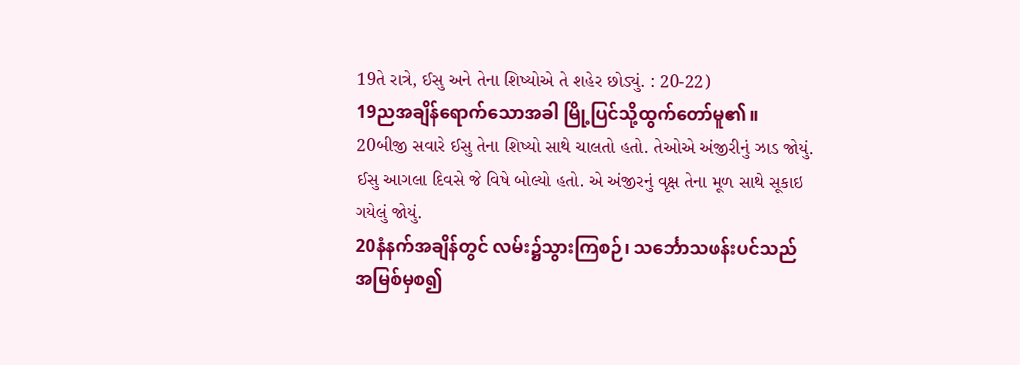19તે રાત્રે, ઈસુ અને તેના શિષ્યોએ તે શહેર છોડ્યું. : 20-22)
19ညအချိန်ရောက်သောအခါ မြို့ပြင်သို့ထွက်တော်မူ၏။
20બીજી સવારે ઈસુ તેના શિષ્યો સાથે ચાલતો હતો. તેઓએ અંજીરીનું ઝાડ જોયું. ઈસુ આગલા દિવસે જે વિષે બોલ્યો હતો. એ અંજીરનું વૃક્ષ તેના મૂળ સાથે સૂકાઇ ગયેલું જોયું.
20နံနက်အချိန်တွင် လမ်း၌သွားကြစဉ်၊ သင်္ဘောသဖန်းပင်သည် အမြစ်မှစ၍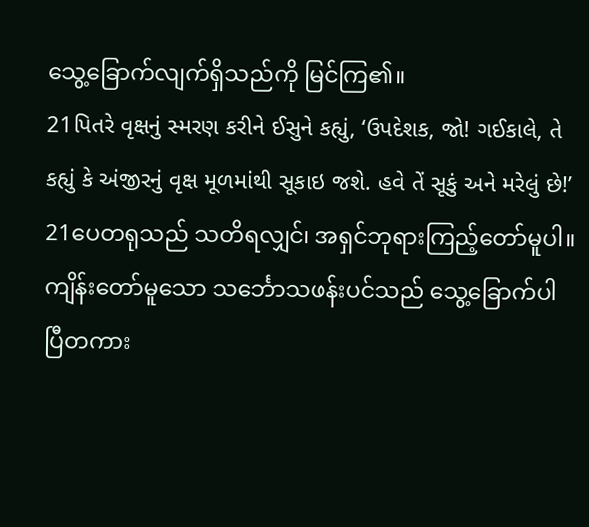သွေ့ခြောက်လျက်ရှိသည်ကို မြင်ကြ၏။
21પિતરે વૃક્ષનું સ્મરણ કરીને ઈસુને કહ્યું, ‘ઉપદેશક, જો! ગઈકાલે, તે કહ્યું કે અંજીરનું વૃક્ષ મૂળમાંથી સૂકાઇ જશે. હવે તેં સૂકું અને મરેલું છે!’
21ပေတရုသည် သတိရလျှင်၊ အရှင်ဘုရားကြည့်တော်မူပါ။ ကျိန်းတော်မူသော သင်္ဘောသဖန်းပင်သည် သွေ့ခြောက်ပါပြီတကား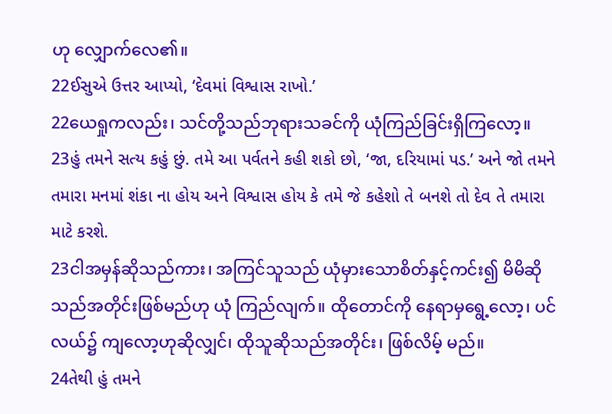ဟု လျှောက်လေ၏။
22ઈસુએ ઉત્તર આપ્યો, ‘દેવમાં વિશ્વાસ રાખો.’
22ယေရှုကလည်း၊ သင်တို့သည်ဘုရားသခင်ကို ယုံကြည်ခြင်းရှိကြလော့။
23હું તમને સત્ય કહું છું. તમે આ પર્વતને કહી શકો છો, ‘જા, દરિયામાં પડ.’ અને જો તમને તમારા મનમાં શંકા ના હોય અને વિશ્વાસ હોય કે તમે જે કહેશો તે બનશે તો દેવ તે તમારા માટે કરશે.
23ငါအမှန်ဆိုသည်ကား၊ အကြင်သူသည် ယုံမှားသောစိတ်နှင့်ကင်း၍ မိမိဆိုသည်အတိုင်းဖြစ်မည်ဟု ယုံ ကြည်လျက်။ ထိုတောင်ကို နေရာမှရွေ့လော့၊ ပင်လယ်၌ ကျလော့ဟုဆိုလျှင်၊ ထိုသူဆိုသည်အတိုင်း၊ ဖြစ်လိမ့် မည်။
24તેથી હું તમને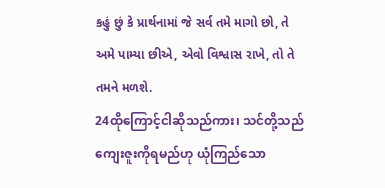કહું છું કે પ્રાર્થનામાં જે સર્વ તમે માગો છો, તે અમે પામ્યા છીએ, એવો વિશ્વાસ રાખે, તો તે તમને મળશે.
24ထိုကြောင့်ငါဆိုသည်ကား၊ သင်တို့သည် ကျေးဇူးကိုရမည်ဟု ယုံကြည်သော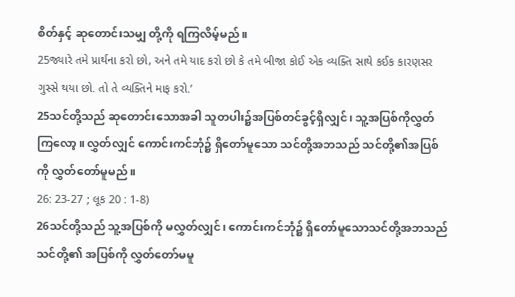စိတ်နှင့် ဆုတောင်းသမျှ တို့ကို ရကြလိမ့်မည်။
25જ્યારે તમે પ્રાર્થના કરો છો, અને તમે યાદ કરો છો કે તમે બીજા કોઈ એક વ્યક્તિ સાથે કઈક કારણસર ગુસ્સે થયા છો. તો તે વ્યક્તિને માફ કરો.’
25သင်တို့သည် ဆုတောင်းသောအခါ သူတပါး၌အပြစ်တင်ခွင့်ရှိလျှင်၊ သူ့အပြစ်ကိုလွှတ်ကြလော့။ လွှတ်လျှင် ကောင်းကင်ဘုံ၌ ရှိတော်မူသော သင်တို့အဘသည် သင်တို့၏အပြစ်ကို လွှတ်တော်မူမည်။
26: 23-27 ; લૂક 20 : 1-8)
26သင်တို့သည် သူ့အပြစ်ကို မလွှတ်လျှင်၊ ကောင်းကင်ဘုံ၌ ရှိတော်မူသောသင်တို့အဘသည် သင်တို့၏ အပြစ်ကို လွှတ်တော်မမူ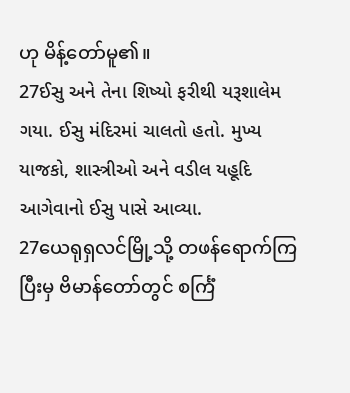ဟု မိန့်တော်မူ၏။
27ઈસુ અને તેના શિષ્યો ફરીથી યરૂશાલેમ ગયા. ઈસુ મંદિરમાં ચાલતો હતો. મુખ્ય યાજકો, શાસ્ત્રીઓ અને વડીલ યહૂદિ આગેવાનો ઈસુ પાસે આવ્યા.
27ယေရုရှလင်မြို့သို့ တဖန်ရောက်ကြပြီးမှ ဗိမာန်တော်တွင် စင်္ကြံ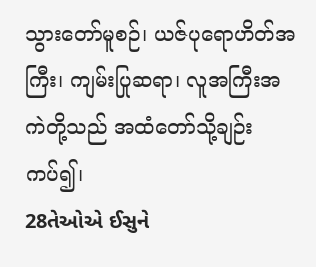သွားတော်မူစဉ်၊ ယဇ်ပုရောဟိတ်အကြီး၊ ကျမ်းပြုဆရာ၊ လူအကြီးအကဲတို့သည် အထံတော်သို့ချဉ်းကပ်၍၊
28તેઓએ ઈસુને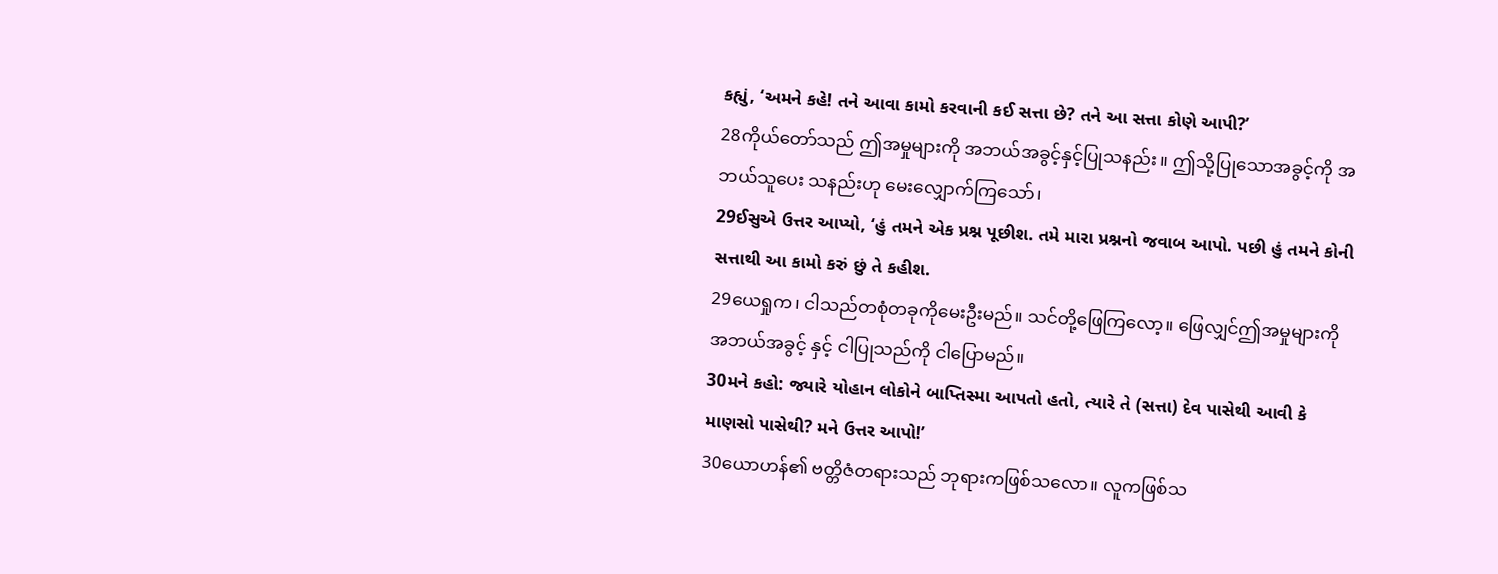કહ્યું, ‘અમને કહે! તને આવા કામો કરવાની કઈ સત્તા છે? તને આ સત્તા કોણે આપી?’
28ကိုယ်တော်သည် ဤအမှုများကို အဘယ်အခွင့်နှင့်ပြုသနည်း။ ဤသို့ပြုသောအခွင့်ကို အဘယ်သူပေး သနည်းဟု မေးလျှောက်ကြသော်၊
29ઈસુએ ઉત્તર આપ્યો, ‘હું તમને એક પ્રશ્ન પૂછીશ. તમે મારા પ્રશ્નનો જવાબ આપો. પછી હું તમને કોની સત્તાથી આ કામો કરું છું તે કહીશ.
29ယေရှုက၊ ငါသည်တစုံတခုကိုမေးဦးမည်။ သင်တို့ဖြေကြလော့။ ဖြေလျှင်ဤအမှုများကို အဘယ်အခွင့် နှင့် ငါပြုသည်ကို ငါပြောမည်။
30મને કહો: જ્યારે યોહાન લોકોને બાપ્તિસ્મા આપતો હતો, ત્યારે તે (સત્તા) દેવ પાસેથી આવી કે માણસો પાસેથી? મને ઉત્તર આપો!’
30ယောဟန်၏ ဗတ္တိဇံတရားသည် ဘုရားကဖြစ်သလော။ လူကဖြစ်သ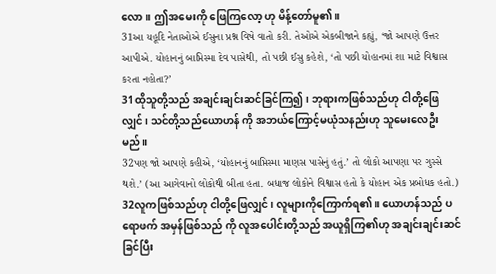လော။ ဤအမေးကို ဖြေကြလော့ ဟု မိန့်တော်မူ၏။
31આ યહૂદિ નેતાઓએ ઈસુના પ્રશ્ન વિષે વાતો કરી. તેઓએ એકબીજાને કહ્યું, ‘જો આપણે ઉત્તર આપીએ. યોહાનનું બાપ્તિસ્મા દેવ પાસેથી, તો પછી ઈસુ કહેશે, ‘તો પછી યોહાનમાં શા માટે વિશ્વાસ કરતા નહોતા?’
31ထိုသူတို့သည် အချင်းချင်းဆင်ခြင်ကြ၍၊ ဘုရားကဖြစ်သည်ဟု ငါတို့ဖြေလျှင်၊ သင်တို့သည်ယောဟန် ကို အဘယ်ကြောင့်မယုံသနည်းဟု သူမေးလေဦးမည်။
32પણ જો આપણે કહીએ, ‘યોહાનનું બાપ્તિસ્મા માણસ પાસેનું હતું.’ તો લોકો આપણા પર ગુસ્સે થશે.’ (આ આગેવાનો લોકોથી બીતા હતા. બધાજ લોકોને વિશ્વાસ હતો કે યોહાન એક પ્રબોધક હતો.)
32လူကဖြစ်သည်ဟု ငါတို့ဖြေလျှင်၊ လူများကိုကြောက်ရ၏။ ယောဟန်သည် ပရောဖက် အမှန်ဖြစ်သည် ကို လူအပေါင်းတို့သည် အယူရှိကြ၏ဟု အချင်းချင်းဆင်ခြင်ပြီး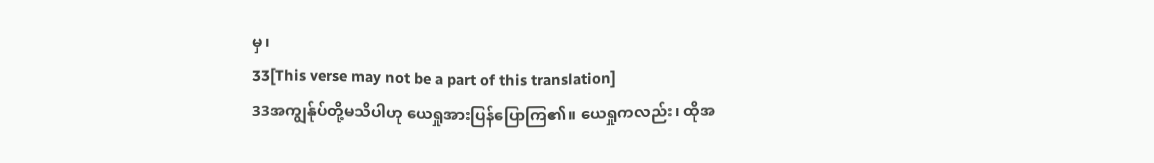မှ၊
33[This verse may not be a part of this translation]
33အကျွန်ုပ်တို့မသိပါဟု ယေရှုအားပြန်ပြောကြ၏။ ယေရှုကလည်း၊ ထိုအ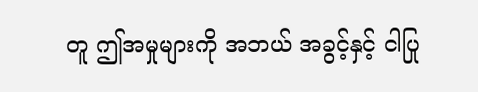တူ ဤအမှုများကို အဘယ် အခွင့်နှင့် ငါပြု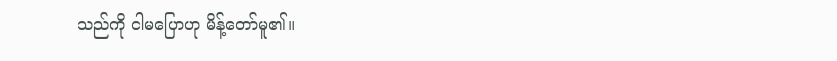သည်ကို ငါမပြောဟု မိန့်တော်မူ၏။